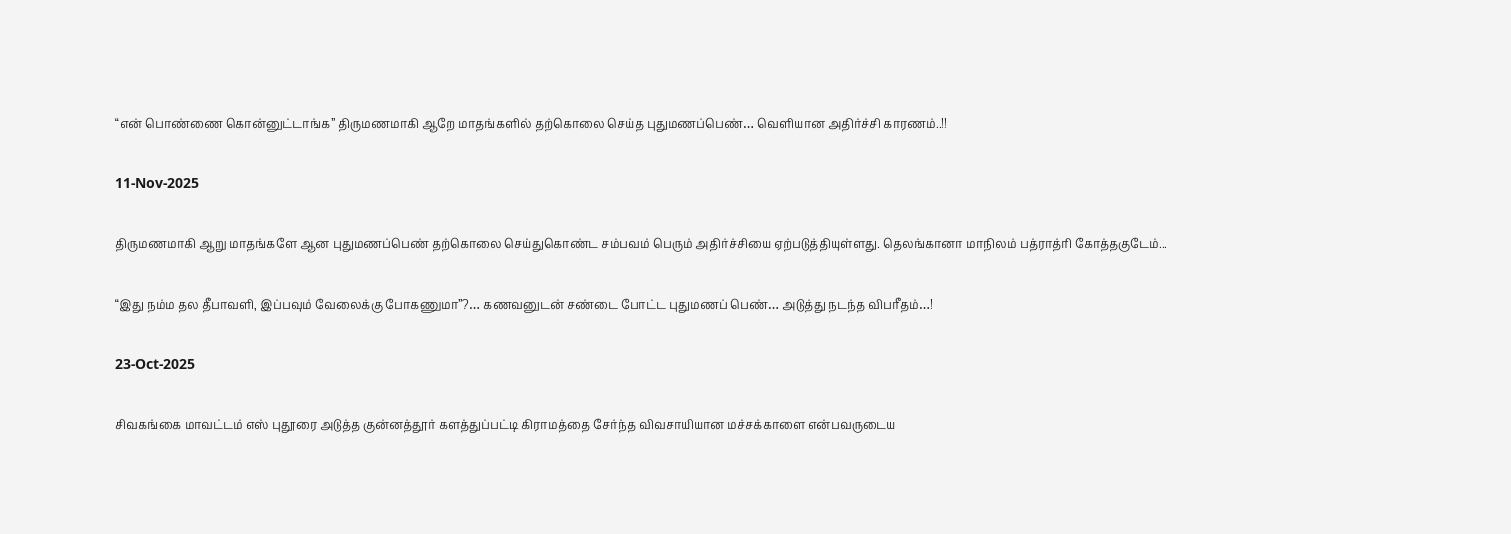“என் பொண்ணை கொன்னுட்டாங்க” திருமணமாகி ஆறே மாதங்களில் தற்கொலை செய்த புதுமணப்பெண்… வெளியான அதிர்ச்சி காரணம்..!!

11-Nov-2025

திருமணமாகி ஆறு மாதங்களே ஆன புதுமணப்பெண் தற்கொலை செய்துகொண்ட சம்பவம் பெரும் அதிர்ச்சியை ஏற்படுத்தியுள்ளது. தெலங்கானா மாநிலம் பத்ராத்ரி கோத்தகுடேம்...

“இது நம்ம தல தீபாவளி, இப்பவும் வேலைக்கு போகணுமா”?… கணவனுடன் சண்டை போட்ட புதுமணப் பெண்… அடுத்து நடந்த விபரீதம்…!

23-Oct-2025

சிவகங்கை மாவட்டம் எஸ் புதூரை அடுத்த குன்னத்தூர் களத்துப்பட்டி கிராமத்தை சேர்ந்த விவசாயியான மச்சக்காளை என்பவருடைய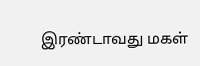இரண்டாவது மகள்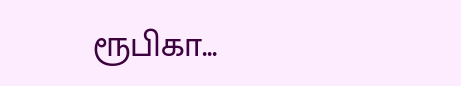ரூபிகா...